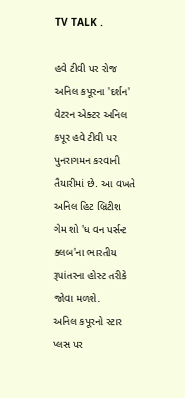TV TALK .

હવે ટીવી પર રોજ અનિલ કપૂરના 'દર્શન'
વેટરન એક્ટર અનિલ કપૂર હવે ટીવી પર પુનરાગમન કરવાની તૈયારીમાં છે. આ વખતે અનિલ હિટ બ્રિટીશ ગેમ શો 'ધ વન પર્સન્ટ ક્લબ'ના ભારતીય રૂપાંતરના હોસ્ટ તરીકે જોવા મળશે.
અનિલ કપૂરનો સ્ટાર પ્લસ પર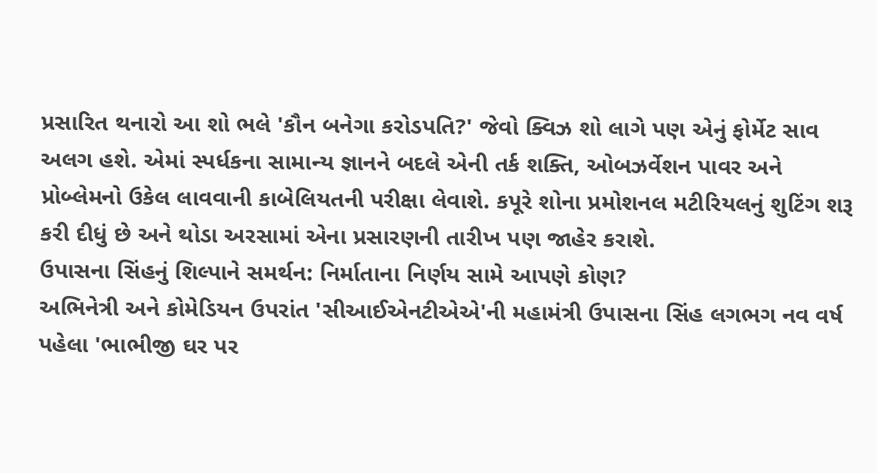પ્રસારિત થનારો આ શો ભલે 'કૌન બનેગા કરોડપતિ?' જેવો ક્વિઝ શો લાગે પણ એનું ફોર્મેટ સાવ અલગ હશે. એમાં સ્પર્ધકના સામાન્ય જ્ઞાનને બદલે એની તર્ક શક્તિ, ઓબઝર્વેશન પાવર અને પ્રોબ્લેમનો ઉકેલ લાવવાની કાબેલિયતની પરીક્ષા લેવાશે. કપૂરે શોના પ્રમોશનલ મટીરિયલનું શુટિંગ શરૂ કરી દીધું છે અને થોડા અરસામાં એના પ્રસારણની તારીખ પણ જાહેર કરાશે.
ઉપાસના સિંહનું શિલ્પાને સમર્થન: નિર્માતાના નિર્ણય સામે આપણે કોણ?
અભિનેત્રી અને કોમેડિયન ઉપરાંત 'સીઆઈએનટીએએ'ની મહામંત્રી ઉપાસના સિંહ લગભગ નવ વર્ષ પહેલા 'ભાભીજી ઘર પર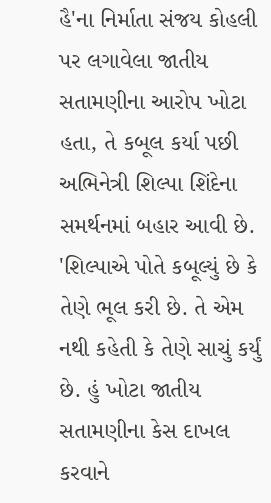હૈ'ના નિર્માતા સંજય કોહલી પર લગાવેલા જાતીય સતામણીના આરોપ ખોટા હતા, તે કબૂલ કર્યા પછી અભિનેત્રી શિલ્પા શિંદેના સમર્થનમાં બહાર આવી છે. 'શિલ્પાએ પોતે કબૂલ્યું છે કે તેણે ભૂલ કરી છે. તે એમ નથી કહેતી કે તેણે સાચું કર્યું છે. હું ખોટા જાતીય સતામણીના કેસ દાખલ કરવાને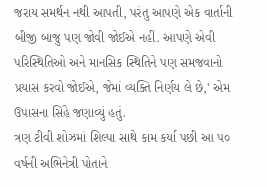જરાય સમર્થન નથી આપતી, પરંતુ આપણે એક વાર્તાની બીજી બાજુ પણ જોવી જોઈએ નહીં. આપણે એવી પરિસ્થિતિઓ અને માનસિક સ્થિતિને પણ સમજવાનો પ્રયાસ કરવો જોઈએ, જેમાં વ્યક્તિ નિર્ણય લે છે,' એમ ઉપાસના સિંહે જણાવ્યું હતું.
ત્રણ ટીવી શોઝમાં શિલ્પા સાથે કામ કર્યા પછી આ ૫૦ વર્ષની અભિનેત્રી પોતાને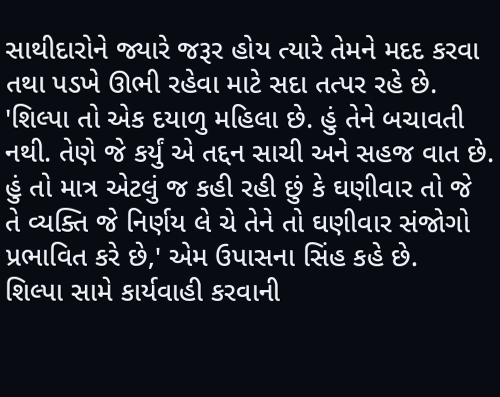સાથીદારોને જ્યારે જરૂર હોય ત્યારે તેમને મદદ કરવા તથા પડખે ઊભી રહેવા માટે સદા તત્પર રહે છે. 'શિલ્પા તો એક દયાળુ મહિલા છે. હું તેને બચાવતી નથી. તેણે જે કર્યું એ તદ્દન સાચી અને સહજ વાત છે. હું તો માત્ર એટલું જ કહી રહી છું કે ઘણીવાર તો જે તે વ્યક્તિ જે નિર્ણય લે ચે તેને તો ઘણીવાર સંજોગો પ્રભાવિત કરે છે,' એમ ઉપાસના સિંહ કહે છે.
શિલ્પા સામે કાર્યવાહી કરવાની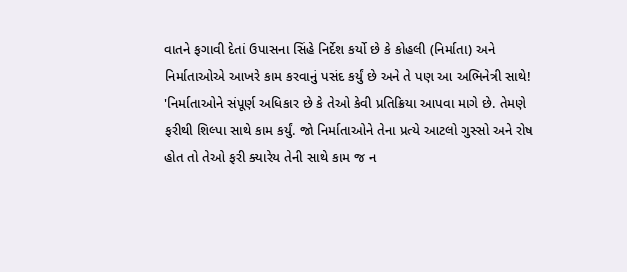વાતને ફગાવી દેતાં ઉપાસના સિંહે નિર્દેશ કર્યો છે કે કોહલી (નિર્માતા) અને નિર્માતાઓએ આખરે કામ કરવાનું પસંદ કર્યું છે અને તે પણ આ અભિનેત્રી સાથે! 'નિર્માતાઓને સંપૂર્ણ અધિકાર છે કે તેઓ કેવી પ્રતિક્રિયા આપવા માગે છે. તેમણે ફરીથી શિલ્પા સાથે કામ કર્યું. જો નિર્માતાઓને તેના પ્રત્યે આટલો ગુસ્સો અને રોષ હોત તો તેઓ ફરી ક્યારેય તેની સાથે કામ જ ન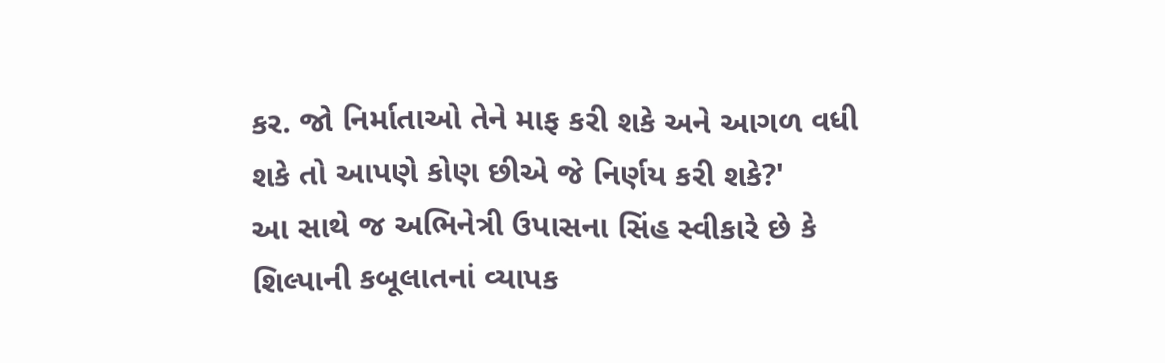કર. જો નિર્માતાઓ તેને માફ કરી શકે અને આગળ વધી શકે તો આપણે કોણ છીએ જે નિર્ણય કરી શકે?'
આ સાથે જ અભિનેત્રી ઉપાસના સિંહ સ્વીકારે છે કે શિલ્પાની કબૂલાતનાં વ્યાપક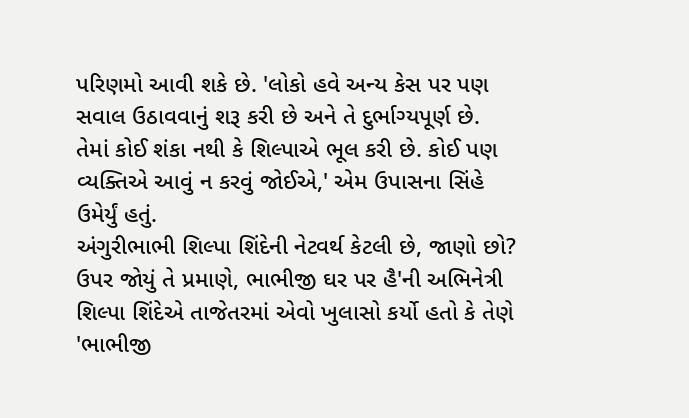પરિણમો આવી શકે છે. 'લોકો હવે અન્ય કેસ પર પણ સવાલ ઉઠાવવાનું શરૂ કરી છે અને તે દુર્ભાગ્યપૂર્ણ છે. તેમાં કોઈ શંકા નથી કે શિલ્પાએ ભૂલ કરી છે. કોઈ પણ વ્યક્તિએ આવું ન કરવું જોઈએ,' એમ ઉપાસના સિંહે ઉમેર્યું હતું.
અંગુરીભાભી શિલ્પા શિંદેની નેટવર્થ કેટલી છે, જાણો છો?
ઉપર જોયું તે પ્રમાણે, ભાભીજી ઘર પર હૈ'ની અભિનેત્રી શિલ્પા શિંદેએ તાજેતરમાં એવો ખુલાસો કર્યો હતો કે તેણે 'ભાભીજી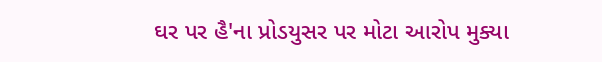ઘર પર હૈ'ના પ્રોડયુસર પર મોટા આરોપ મુક્યા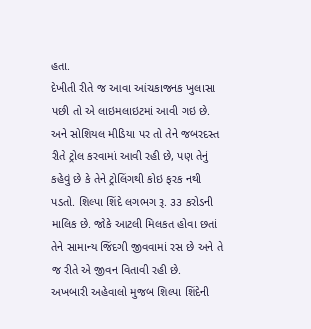હતા.
દેખીતી રીતે જ આવા આંચકાજનક ખુલાસા પછી તો એ લાઇમલાઇટમાં આવી ગઇ છે. અને સોશિયલ મીડિયા પર તો તેને જબરદસ્ત રીતે ટ્રોલ કરવામાં આવી રહી છે, પણ તેનું કહેવું છે કે તેને ટ્રોલિંગથી કોઇ ફરક નથી પડતો. શિલ્પા શિંદે લગભગ રૂ. ૩૩ કરોડની માલિક છે. જોકે આટલી મિલકત હોવા છતાં તેને સામાન્ય જિંદગી જીવવામાં રસ છે અને તે જ રીતે એ જીવન વિતાવી રહી છે.
અખબારી અહેવાલો મુજબ શિલ્પા શિંદેની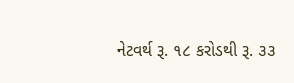નેટવર્થ રૂ. ૧૮ કરોડથી રૂ. ૩૩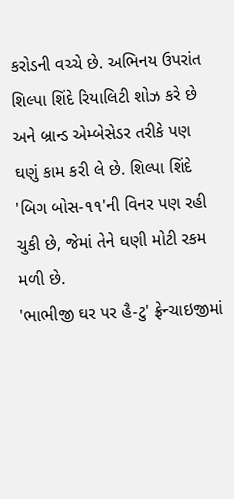કરોડની વચ્ચે છે. અભિનય ઉપરાંત શિલ્પા શિંદે રિયાલિટી શોઝ કરે છે અને બ્રાન્ડ એમ્બેસેડર તરીકે પણ ઘણું કામ કરી લે છે. શિલ્પા શિંદે 'બિગ બોસ-૧૧'ની વિનર પણ રહી ચુકી છે, જેમાં તેને ઘણી મોટી રકમ મળી છે.
'ભાભીજી ઘર પર હૈ-ટુ' ફ્રેન્ચાઇજીમાં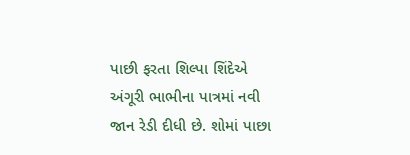પાછી ફરતા શિલ્પા શિંદેએ અંગૂરી ભાભીના પાત્રમાં નવી જાન રેડી દીધી છે. શોમાં પાછા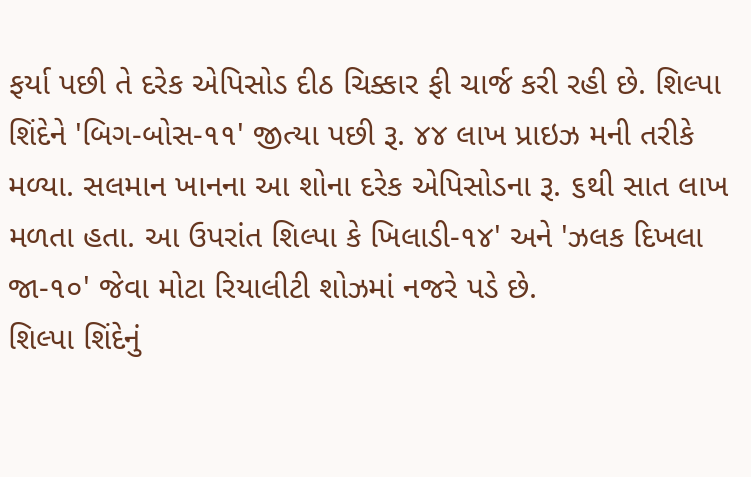ફર્યા પછી તે દરેક એપિસોડ દીઠ ચિક્કાર ફી ચાર્જ કરી રહી છે. શિલ્પા શિંદેને 'બિગ-બોસ-૧૧' જીત્યા પછી રૂ. ૪૪ લાખ પ્રાઇઝ મની તરીકે મળ્યા. સલમાન ખાનના આ શોના દરેક એપિસોડના રૂ. ૬થી સાત લાખ મળતા હતા. આ ઉપરાંત શિલ્પા કે ખિલાડી-૧૪' અને 'ઝલક દિખલા જા-૧૦' જેવા મોટા રિયાલીટી શોઝમાં નજરે પડે છે.
શિલ્પા શિંદેનું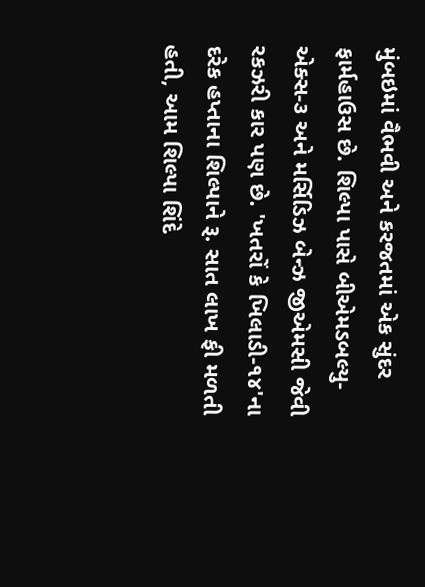મુંબઇમાં વૈભવી અને કરજતમાં એક સુંદર ફાર્મહાઉસ છે. શિલ્પા પાસે બીએમડબલ્યુ- એક્સ-૩ અને મર્સિડિઝ બેન્ઝ જીએમસી જેવી રકઝરી કાર પણ છે. 'ખતરોં કે ખિલાડી-૧૪'ના દરેક હપ્તાના શિલ્પાને રૂ. સાત લાખ ફી મળતી હતી, આમ શિલ્પા શિંદે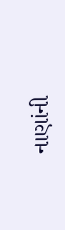નાણાંની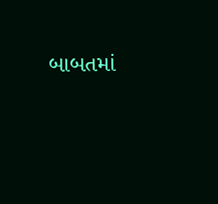બાબતમાં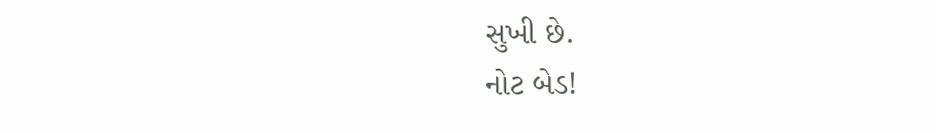સુખી છે.
નોટ બેડ!